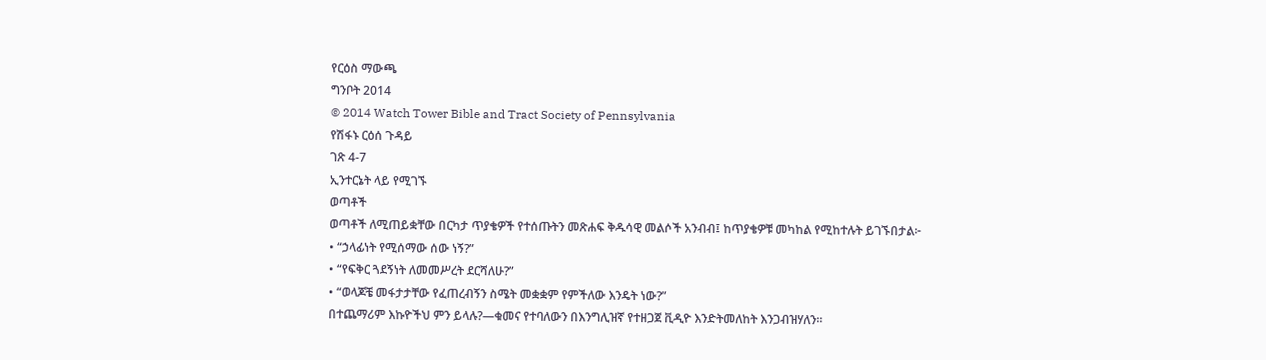የርዕስ ማውጫ
ግንቦት 2014
© 2014 Watch Tower Bible and Tract Society of Pennsylvania
የሽፋኑ ርዕሰ ጉዳይ
ገጽ 4-7
ኢንተርኔት ላይ የሚገኙ
ወጣቶች
ወጣቶች ለሚጠይቋቸው በርካታ ጥያቄዎች የተሰጡትን መጽሐፍ ቅዱሳዊ መልሶች አንብብ፤ ከጥያቄዎቹ መካከል የሚከተሉት ይገኙበታል፦
• “ኃላፊነት የሚሰማው ሰው ነኝ?”
• “የፍቅር ጓደኝነት ለመመሥረት ደርሻለሁ?”
• “ወላጆቼ መፋታታቸው የፈጠረብኝን ስሜት መቋቋም የምችለው እንዴት ነው?”
በተጨማሪም እኩዮችህ ምን ይላሉ?—ቁመና የተባለውን በእንግሊዝኛ የተዘጋጀ ቪዲዮ እንድትመለከት እንጋብዝሃለን።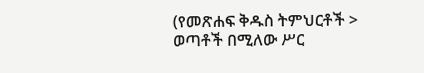(የመጽሐፍ ቅዱስ ትምህርቶች > ወጣቶች በሚለው ሥር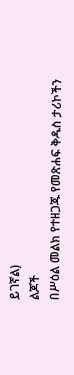ይገኛል)
ልጆች
በሥዕል መልክ የተዘጋጁ የመጽሐፍ ቅዱስ ታሪኮችን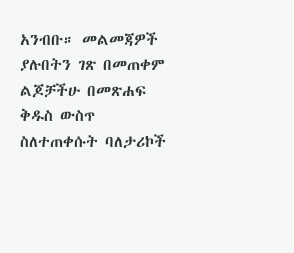አንብቡ። መልመጃዎች ያሉበትን ገጽ በመጠቀም ልጆቻችሁ በመጽሐፍ ቅዱስ ውስጥ ስለተጠቀሱት ባለታሪኮች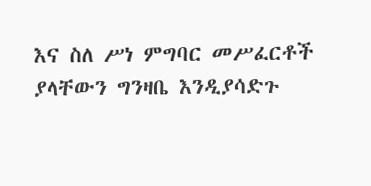እና ስለ ሥነ ምግባር መሥፈርቶች ያላቸውን ግንዛቤ እንዲያሳድጉ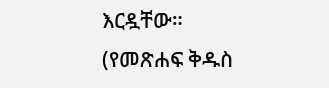እርዷቸው።
(የመጽሐፍ ቅዱስ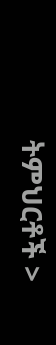ትምህርቶች >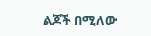ልጆች በሚለው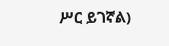ሥር ይገኛል)